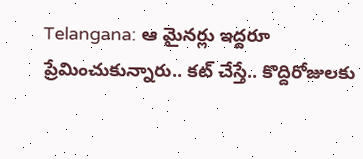Telangana: ఆ మైనర్లు ఇద్దరూ ప్రేమించుకున్నారు.. కట్ చేస్తే.. కొద్దిరోజులకు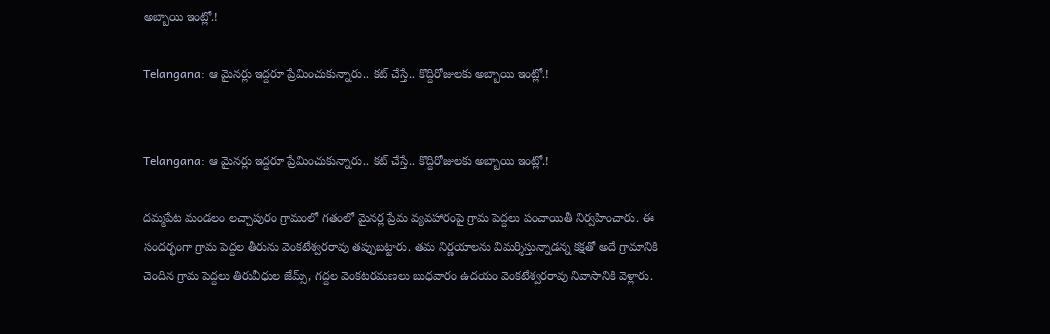అబ్బాయి ఇంట్లో.!

Telangana: ఆ మైనర్లు ఇద్దరూ ప్రేమించుకున్నారు.. కట్ చేస్తే.. కొద్దిరోజులకు అబ్బాయి ఇంట్లో.!


Telangana: ఆ మైనర్లు ఇద్దరూ ప్రేమించుకున్నారు.. కట్ చేస్తే.. కొద్దిరోజులకు అబ్బాయి ఇంట్లో.!

దమ్మపేట మండలం లచ్చాపురం గ్రామంలో గతంలో మైనర్ల ప్రేమ వ్యవహారంపై గ్రామ పెద్దలు పంచాయితీ నిర్వహించారు. ఈ సందర్భంగా గ్రామ పెద్దల తీరును వెంకటేశ్వరరావు తప్పుబట్టారు. తమ నిర్ణయాలను విమర్శిస్తున్నాడన్న కక్షతో అదే గ్రామానికి చెందిన గ్రామ పెద్దలు తిరువీధుల జేమ్స్, గద్దల వెంకటరమణలు బుధవారం ఉదయం వెంకటేశ్వరరావు నివాసానికి వెళ్లారు.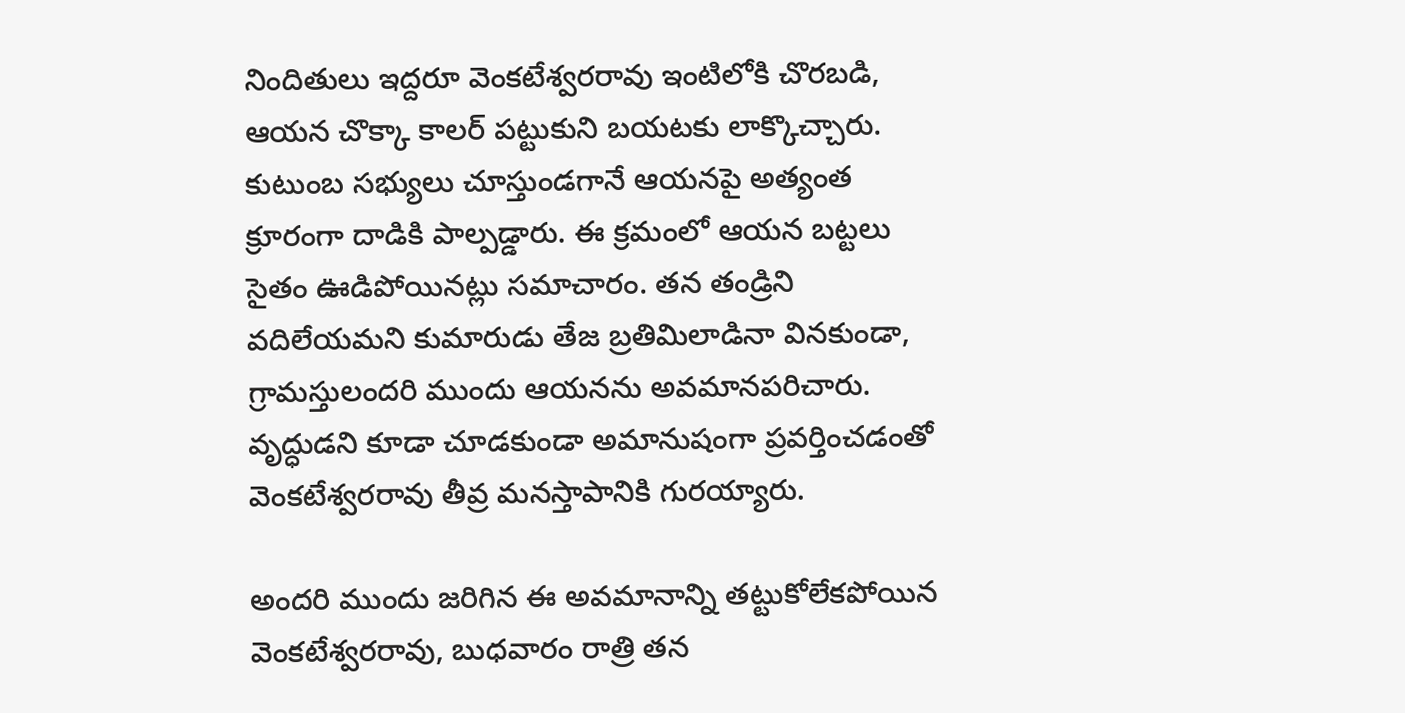నిందితులు ఇద్దరూ వెంకటేశ్వరరావు ఇంటిలోకి చొరబడి, ఆయన చొక్కా కాలర్ పట్టుకుని బయటకు లాక్కొచ్చారు. కుటుంబ సభ్యులు చూస్తుండగానే ఆయనపై అత్యంత క్రూరంగా దాడికి పాల్పడ్డారు. ఈ క్రమంలో ఆయన బట్టలు సైతం ఊడిపోయినట్లు సమాచారం. తన తండ్రిని వదిలేయమని కుమారుడు తేజ బ్రతిమిలాడినా వినకుండా, గ్రామస్తులందరి ముందు ఆయనను అవమానపరిచారు. వృద్ధుడని కూడా చూడకుండా అమానుషంగా ప్రవర్తించడంతో వెంకటేశ్వరరావు తీవ్ర మనస్తాపానికి గురయ్యారు.

అందరి ముందు జరిగిన ఈ అవమానాన్ని తట్టుకోలేకపోయిన వెంకటేశ్వరరావు, బుధవారం రాత్రి తన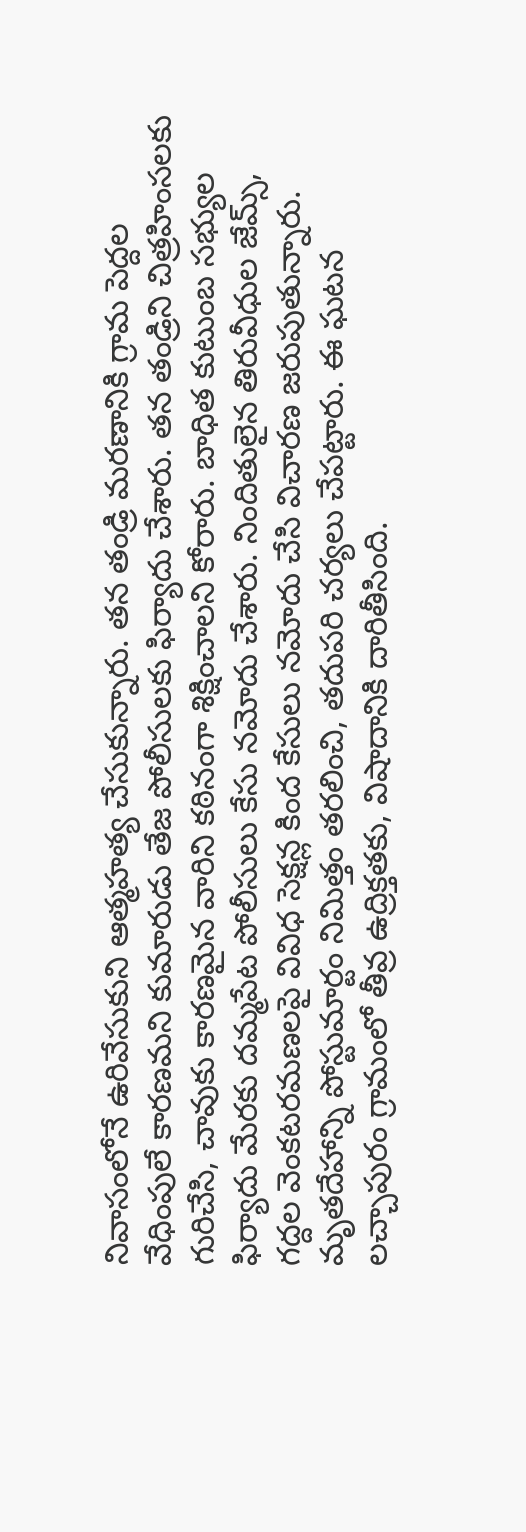నివాసంలోనే ఉరివేసుకుని ఆత్మహత్య చేసుకున్నారు. తన తండ్రి మరణానికి గ్రామ పెద్దల వేధింపులే కారణమని కుమారుడు తేజ పోలీసులకు ఫిర్యాదు చేశారు. తన తండ్రిని చిత్రహింసలకు గురిచేసి, చావుకు కారణమైన వారిని కఠినంగా శిక్షించాలని కోరారు. బాధిత కుటుంబ సభ్యుల ఫిర్యాదు మేరకు దమ్మపేట పోలీసులు కేసు నమోదు చేశారు. నిందితులైన తిరువీధుల జేమ్స్, గద్దల వెంకటరమణలపై వివిధ సెక్షన్ల కింద కేసులు నమోదు చేసి విచారణ జరుపుతున్నారు. మృతదేహాన్ని పోస్టుమార్టం నిమిత్తం తరలించి, తదుపరి చర్యలు చేపట్టారు. ఈ ఘటన లచ్చాపురం గ్రామంలో తీవ్ర ఉద్రిక్తతకు, విషాదానికి దారితీసింది.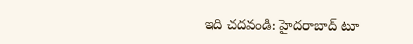ఇది చదవండి: హైదరాబాద్ టూ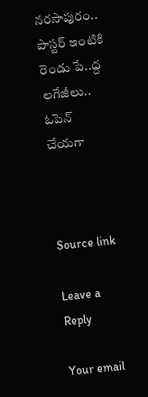నరసాపురం.. పాస్టర్ ఇంటికి రెండు పే..ద్ద లగేజీలు.. ఓపెన్ చేయగా



Source link

Leave a Reply

Your email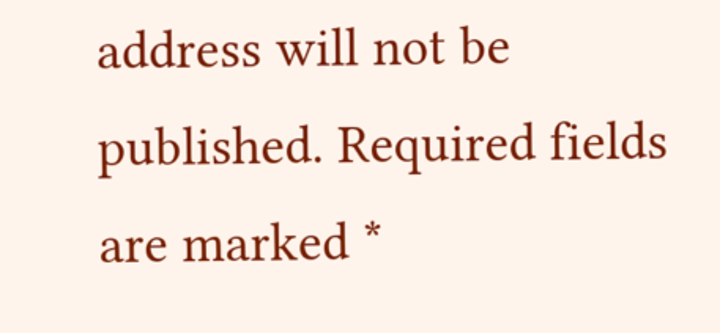address will not be published. Required fields are marked *